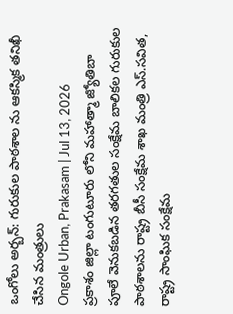ఒంగోలు అర్బన్: గురుకుల పాఠశాల ను ఆకస్మిక తనిఖీ చేసిన మంత్రులు
Ongole Urban, Prakasam | Jul 13, 2026
ప్రకాశం జిల్లా టంగుటూరు లోని మహాత్మా జ్యోతిబా పూలే వెనుకబడిన తరగతుల సంక్షేమ బాలికల గురుకుల పాఠశాలను రాష్ట్ర బీసీ సంక్షేమ శాఖ మంత్రి ఎస్.సవిత, రాష్ట్ర సాంఘిక సంక్షేమ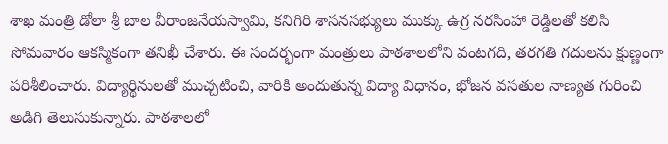శాఖ మంత్రి డోలా శ్రీ బాల వీరాంజనేయస్వామి, కనిగిరి శాసనసభ్యులు ముక్కు ఉగ్ర నరసింహా రెడ్డిలతో కలిసి సోమవారం ఆకస్మికంగా తనిఖీ చేశారు. ఈ సందర్భంగా మంత్రులు పాఠశాలలోని వంటగది, తరగతి గదులను క్షుణ్ణంగా పరిశీలించారు. విద్యార్థినులతో ముచ్చటించి, వారికి అందుతున్న విద్యా విధానం, భోజన వసతుల నాణ్యత గురించి అడిగి తెలుసుకున్నారు. పాఠశాలలో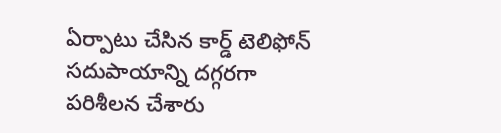ఏర్పాటు చేసిన కార్డ్ టెలిఫోన్ సదుపాయాన్ని దగ్గరగా పరిశీలన చేశారు